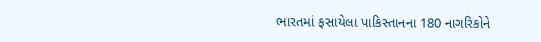ભારતમાં ફસાયેલા પાકિસ્તાનના 180 નાગરિકોને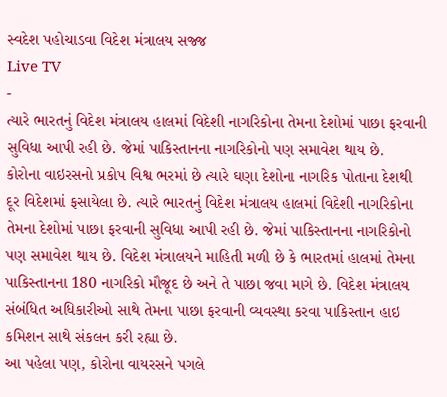સ્વદેશ પહોચાડવા વિદેશ મંત્રાલય સજ્જ
Live TV
-
ત્યારે ભારતનું વિદેશ મંત્રાલય હાલમાં વિદેશી નાગરિકોના તેમના દેશોમાં પાછા ફરવાની સુવિધા આપી રહી છે. જેમાં પાકિસ્તાનના નાગરિકોનો પણ સમાવેશ થાય છે.
કોરોના વાઇરસનો પ્રકોપ વિશ્વ ભરમાં છે ત્યારે ઘણા દેશોના નાગરિક પોતાના દેશથી દૂર વિદેશમાં ફસાયેલા છે. ત્યારે ભારતનું વિદેશ મંત્રાલય હાલમાં વિદેશી નાગરિકોના તેમના દેશોમાં પાછા ફરવાની સુવિધા આપી રહી છે. જેમાં પાકિસ્તાનના નાગરિકોનો પણ સમાવેશ થાય છે. વિદેશ મંત્રાલયને માહિતી મળી છે કે ભારતમાં હાલમાં તેમના પાકિસ્તાનના 180 નાગરિકો મૌજૂદ છે અને તે પાછા જવા માગે છે. વિદેશ મંત્રાલય સંબંધિત અધિકારીઓ સાથે તેમના પાછા ફરવાની વ્યવસ્થા કરવા પાકિસ્તાન હાઇ કમિશન સાથે સંકલન કરી રહ્યા છે.
આ પહેલા પણ, કોરોના વાયરસને પગલે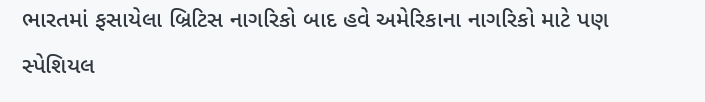ભારતમાં ફસાયેલા બ્રિટિસ નાગરિકો બાદ હવે અમેરિકાના નાગરિકો માટે પણ સ્પેશિયલ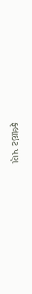ફ્લાઇટ પણ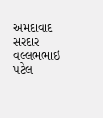અમદાવાદ સરદાર વલ્લભભાઇ પટેલ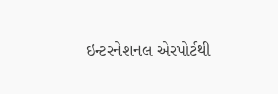ઇન્ટરનેશનલ એરપોર્ટથી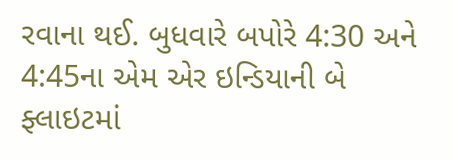રવાના થઈ. બુધવારે બપોરે 4:30 અને 4:45ના એમ એર ઇન્ડિયાની બે ફ્લાઇટમાં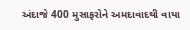અંદાજે 400 મુસાફરોને અમદાવાદથી વાયા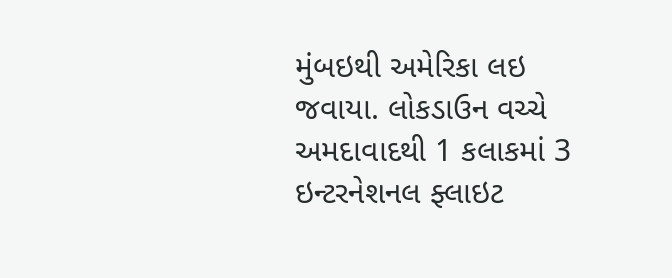મુંબઇથી અમેરિકા લઇ જવાયા. લોકડાઉન વચ્ચે અમદાવાદથી 1 કલાકમાં 3 ઇન્ટરનેશનલ ફ્લાઇટ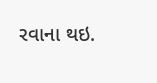રવાના થઇ.